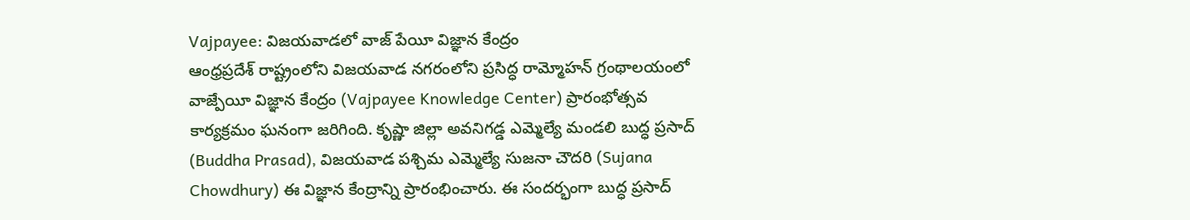Vajpayee: విజయవాడలో వాజ్ పేయీ విజ్ఞాన కేంద్రం
ఆంధ్రప్రదేశ్ రాష్ట్రంలోని విజయవాడ నగరంలోని ప్రసిద్ధ రామ్మోహన్ గ్రంథాలయంలో వాజ్పేయీ విజ్ఞాన కేంద్రం (Vajpayee Knowledge Center) ప్రారంభోత్సవ కార్యక్రమం ఘనంగా జరిగింది. కృష్ణా జిల్లా అవనిగడ్డ ఎమ్మెల్యే మండలి బుద్ధ ప్రసాద్ (Buddha Prasad), విజయవాడ పశ్చిమ ఎమ్మెల్యే సుజనా చౌదరి (Sujana Chowdhury) ఈ విజ్ఞాన కేంద్రాన్ని ప్రారంభించారు. ఈ సందర్భంగా బుద్ధ ప్రసాద్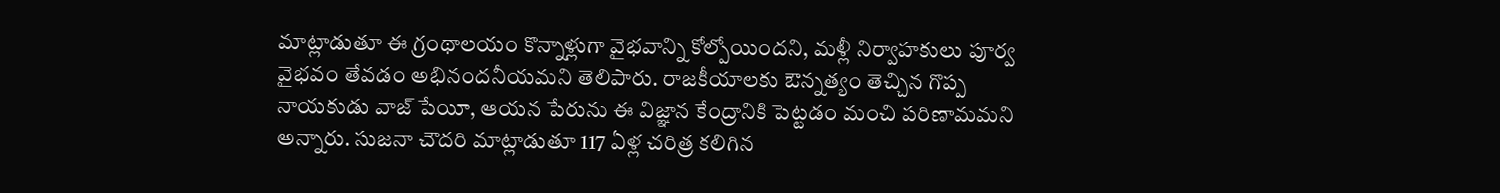మాట్లాడుతూ ఈ గ్రంథాలయం కొన్నాళ్లుగా వైభవాన్ని కోల్పోయిందని, మళ్లీ నిర్వాహకులు పూర్వ వైభవం తేవడం అభినందనీయమని తెలిపారు. రాజకీయాలకు ఔన్నత్యం తెచ్చిన గొప్ప నాయకుడు వాజ్ పేయీ, ఆయన పేరును ఈ విజ్ఞాన కేంద్రానికి పెట్టడం మంచి పరిణామమని అన్నారు. సుజనా చౌదరి మాట్లాడుతూ 117 ఏళ్ల చరిత్ర కలిగిన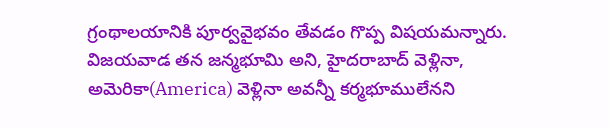గ్రంథాలయానికి పూర్వవైభవం తేవడం గొప్ప విషయమన్నారు. విజయవాడ తన జన్మభూమి అని, హైదరాబాద్ వెళ్లినా, అమెరికా(America) వెళ్లినా అవన్నీ కర్మభూములేనని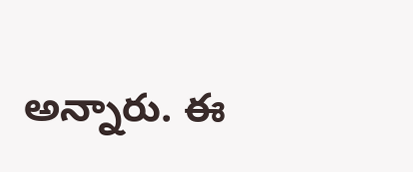అన్నారు. ఈ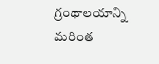గ్రంథాలయాన్ని మరింత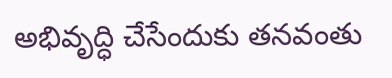అభివృద్ధి చేసేందుకు తనవంతు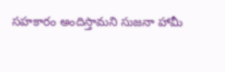సహకారం అందిస్తామని సుజనా హామీ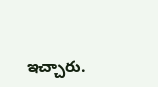ఇచ్చారు.